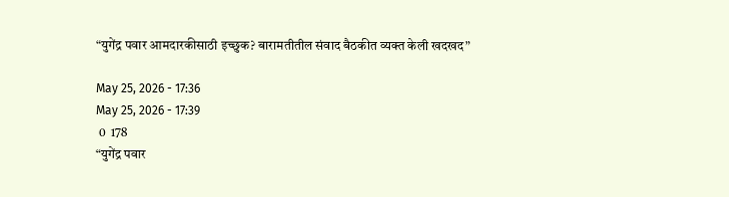“युगेंद्र पवार आमदारकीसाठी इच्छुक? बारामतीतील संवाद बैठकीत व्यक्त केली खदखद”

May 25, 2026 - 17:36
May 25, 2026 - 17:39
 0  178
“युगेंद्र पवार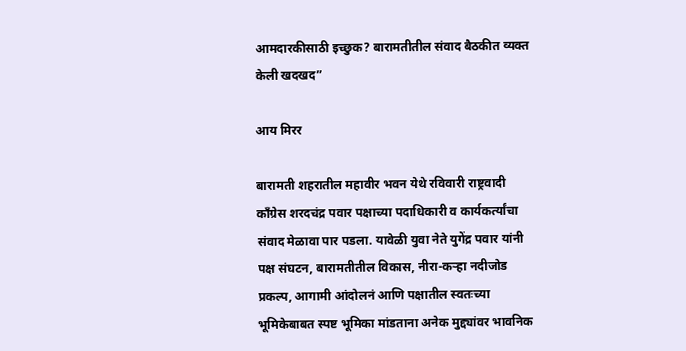आमदारकीसाठी इच्छुक? बारामतीतील संवाद बैठकीत व्यक्त केली खदखद”

आय मिरर

बारामती शहरातील महावीर भवन येथे रविवारी राष्ट्रवादी काँग्रेस शरदचंद्र पवार पक्षाच्या पदाधिकारी व कार्यकर्त्यांचा संवाद मेळावा पार पडला. यावेळी युवा नेते युगेंद्र पवार यांनी पक्ष संघटन, बारामतीतील विकास, नीरा-कऱ्हा नदीजोड प्रकल्प, आगामी आंदोलनं आणि पक्षातील स्वतःच्या भूमिकेबाबत स्पष्ट भूमिका मांडताना अनेक मुद्द्यांवर भावनिक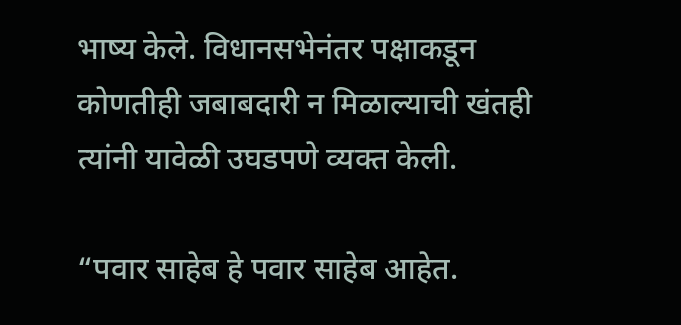भाष्य केले. विधानसभेनंतर पक्षाकडून कोणतीही जबाबदारी न मिळाल्याची खंतही त्यांनी यावेळी उघडपणे व्यक्त केली.

“पवार साहेब हे पवार साहेब आहेत.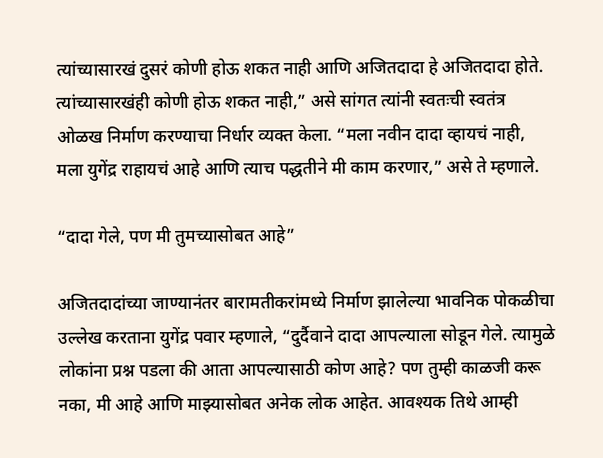त्यांच्यासारखं दुसरं कोणी होऊ शकत नाही आणि अजितदादा हे अजितदादा होते. त्यांच्यासारखंही कोणी होऊ शकत नाही,” असे सांगत त्यांनी स्वतःची स्वतंत्र ओळख निर्माण करण्याचा निर्धार व्यक्त केला. “मला नवीन दादा व्हायचं नाही, मला युगेंद्र राहायचं आहे आणि त्याच पद्धतीने मी काम करणार,” असे ते म्हणाले.

“दादा गेले, पण मी तुमच्यासोबत आहे”

अजितदादांच्या जाण्यानंतर बारामतीकरांमध्ये निर्माण झालेल्या भावनिक पोकळीचा उल्लेख करताना युगेंद्र पवार म्हणाले, “दुर्दैवाने दादा आपल्याला सोडून गेले. त्यामुळे लोकांना प्रश्न पडला की आता आपल्यासाठी कोण आहे? पण तुम्ही काळजी करू नका, मी आहे आणि माझ्यासोबत अनेक लोक आहेत. आवश्यक तिथे आम्ही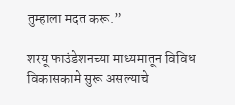तुम्हाला मदत करू.”

शरयू फाउंडेशनच्या माध्यमातून विविध विकासकामे सुरू असल्याचे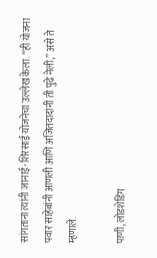सांगताना त्यांनी जानाई-शिरसाई योजनेचा उल्लेख केला. “ही योजना पवार साहेबांनी आणली आणि अजितदादांनी ती पुढे नेली,” असे ते म्हणाले.

पाणी, लोडशेडिंग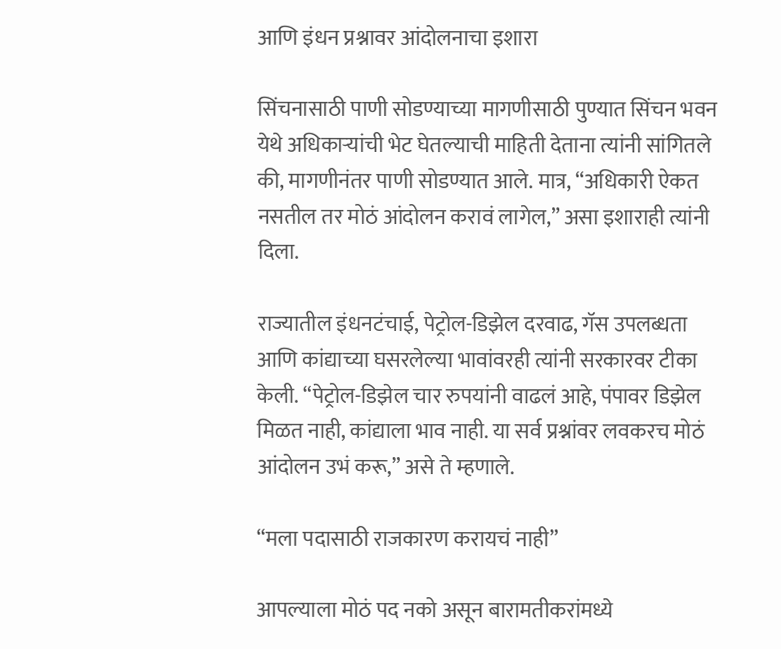आणि इंधन प्रश्नावर आंदोलनाचा इशारा

सिंचनासाठी पाणी सोडण्याच्या मागणीसाठी पुण्यात सिंचन भवन येथे अधिकाऱ्यांची भेट घेतल्याची माहिती देताना त्यांनी सांगितले की, मागणीनंतर पाणी सोडण्यात आले. मात्र, “अधिकारी ऐकत नसतील तर मोठं आंदोलन करावं लागेल,” असा इशाराही त्यांनी दिला.

राज्यातील इंधनटंचाई, पेट्रोल-डिझेल दरवाढ, गॅस उपलब्धता आणि कांद्याच्या घसरलेल्या भावांवरही त्यांनी सरकारवर टीका केली. “पेट्रोल-डिझेल चार रुपयांनी वाढलं आहे, पंपावर डिझेल मिळत नाही, कांद्याला भाव नाही. या सर्व प्रश्नांवर लवकरच मोठं आंदोलन उभं करू,” असे ते म्हणाले.

“मला पदासाठी राजकारण करायचं नाही”

आपल्याला मोठं पद नको असून बारामतीकरांमध्ये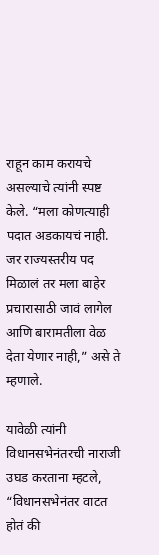राहून काम करायचे असल्याचे त्यांनी स्पष्ट केले. “मला कोणत्याही पदात अडकायचं नाही. जर राज्यस्तरीय पद मिळालं तर मला बाहेर प्रचारासाठी जावं लागेल आणि बारामतीला वेळ देता येणार नाही,” असे ते म्हणाले.

यावेळी त्यांनी विधानसभेनंतरची नाराजी उघड करताना म्हटले, “विधानसभेनंतर वाटत होतं की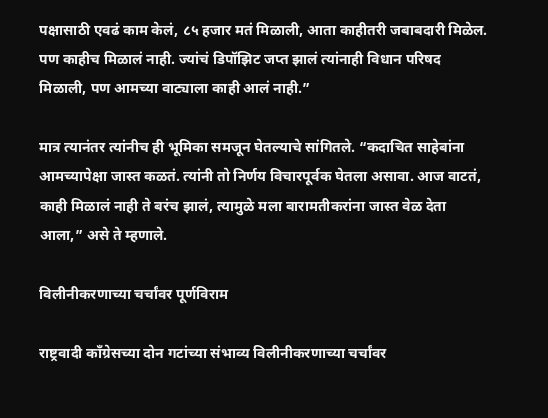पक्षासाठी एवढं काम केलं, ८५ हजार मतं मिळाली, आता काहीतरी जबाबदारी मिळेल. पण काहीच मिळालं नाही. ज्यांचं डिपॉझिट जप्त झालं त्यांनाही विधान परिषद मिळाली, पण आमच्या वाट्याला काही आलं नाही.”

मात्र त्यानंतर त्यांनीच ही भूमिका समजून घेतल्याचे सांगितले. “कदाचित साहेबांना आमच्यापेक्षा जास्त कळतं. त्यांनी तो निर्णय विचारपूर्वक घेतला असावा. आज वाटतं, काही मिळालं नाही ते बरंच झालं, त्यामुळे मला बारामतीकरांना जास्त वेळ देता आला,” असे ते म्हणाले.

विलीनीकरणाच्या चर्चांवर पूर्णविराम

राष्ट्रवादी काँग्रेसच्या दोन गटांच्या संभाव्य विलीनीकरणाच्या चर्चांवर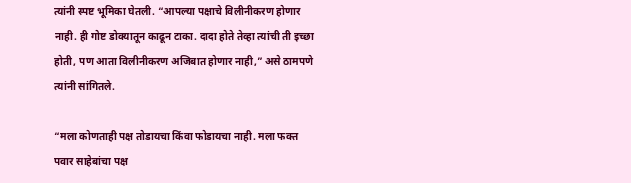त्यांनी स्पष्ट भूमिका घेतली. “आपल्या पक्षाचे विलीनीकरण होणार नाही. ही गोष्ट डोक्यातून काढून टाका. दादा होते तेव्हा त्यांची ती इच्छा होती, पण आता विलीनीकरण अजिबात होणार नाही,” असे ठामपणे त्यांनी सांगितले.

“मला कोणताही पक्ष तोडायचा किंवा फोडायचा नाही. मला फक्त पवार साहेबांचा पक्ष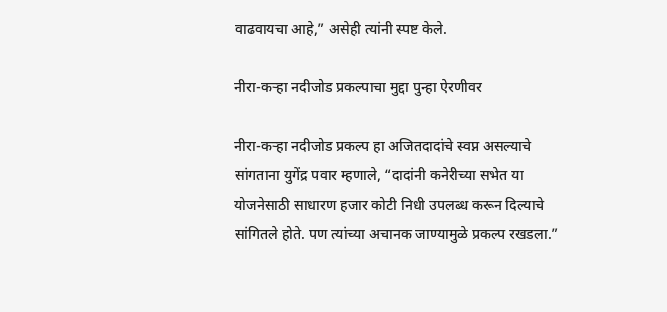वाढवायचा आहे,” असेही त्यांनी स्पष्ट केले.

नीरा-कऱ्हा नदीजोड प्रकल्पाचा मुद्दा पुन्हा ऐरणीवर

नीरा-कऱ्हा नदीजोड प्रकल्प हा अजितदादांचे स्वप्न असल्याचे सांगताना युगेंद्र पवार म्हणाले, “दादांनी कनेरीच्या सभेत या योजनेसाठी साधारण हजार कोटी निधी उपलब्ध करून दिल्याचे सांगितले होते. पण त्यांच्या अचानक जाण्यामुळे प्रकल्प रखडला.”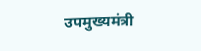उपमुख्यमंत्री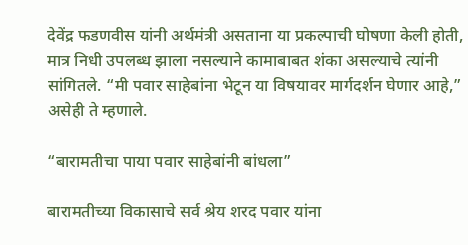देवेंद्र फडणवीस यांनी अर्थमंत्री असताना या प्रकल्पाची घोषणा केली होती, मात्र निधी उपलब्ध झाला नसल्याने कामाबाबत शंका असल्याचे त्यांनी सांगितले. “मी पवार साहेबांना भेटून या विषयावर मार्गदर्शन घेणार आहे,” असेही ते म्हणाले.

“बारामतीचा पाया पवार साहेबांनी बांधला”

बारामतीच्या विकासाचे सर्व श्रेय शरद पवार यांना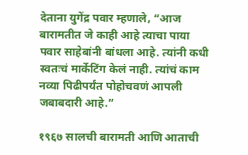देताना युगेंद्र पवार म्हणाले, “आज बारामतीत जे काही आहे त्याचा पाया पवार साहेबांनी बांधला आहे. त्यांनी कधी स्वतःचं मार्केटिंग केलं नाही. त्यांचं काम नव्या पिढीपर्यंत पोहोचवणं आपली जबाबदारी आहे.”

१९६७ सालची बारामती आणि आताची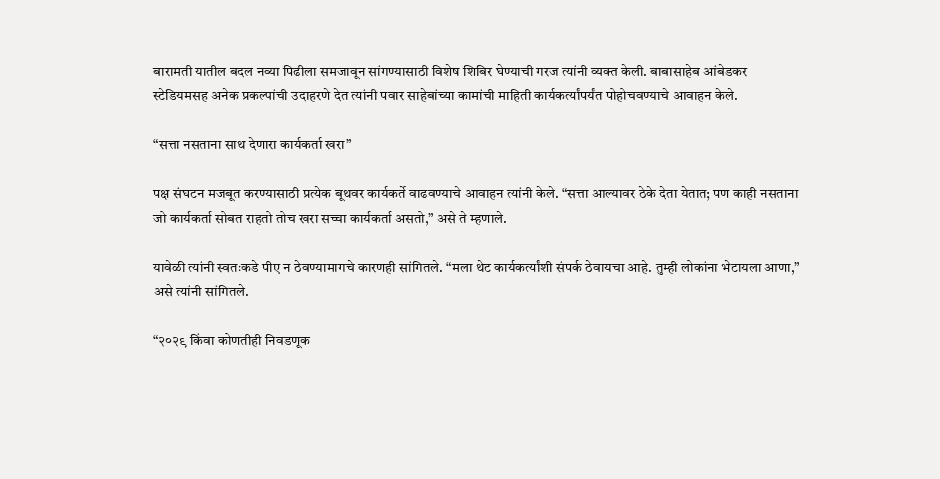बारामती यातील बदल नव्या पिढीला समजावून सांगण्यासाठी विशेष शिबिर घेण्याची गरज त्यांनी व्यक्त केली. बाबासाहेब आंबेडकर स्टेडियमसह अनेक प्रकल्पांची उदाहरणे देत त्यांनी पवार साहेबांच्या कामांची माहिती कार्यकर्त्यांपर्यंत पोहोचवण्याचे आवाहन केले.

“सत्ता नसताना साथ देणारा कार्यकर्ता खरा”

पक्ष संघटन मजबूत करण्यासाठी प्रत्येक बूथवर कार्यकर्ते वाढवण्याचे आवाहन त्यांनी केले. “सत्ता आल्यावर ठेके देता येतात; पण काही नसताना जो कार्यकर्ता सोबत राहतो तोच खरा सच्चा कार्यकर्ता असतो,” असे ते म्हणाले.

यावेळी त्यांनी स्वतःकडे पीए न ठेवण्यामागचे कारणही सांगितले. “मला थेट कार्यकर्त्यांशी संपर्क ठेवायचा आहे. तुम्ही लोकांना भेटायला आणा,” असे त्यांनी सांगितले.

“२०२९ किंवा कोणतीही निवडणूक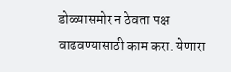डोळ्यासमोर न ठेवता पक्ष वाढवण्यासाठी काम करा. येणारा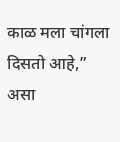काळ मला चांगला दिसतो आहे,” असा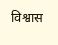विश्वास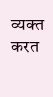व्यक्त करत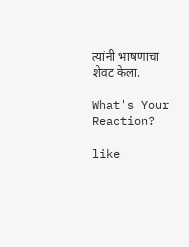त्यांनी भाषणाचा शेवट केला.

What's Your Reaction?

like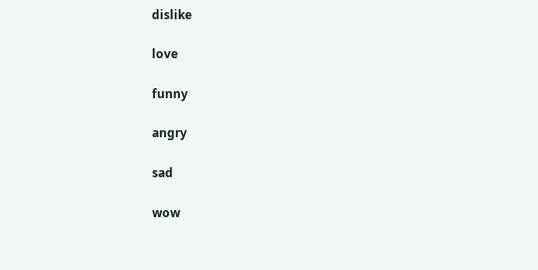dislike

love

funny

angry

sad

wow